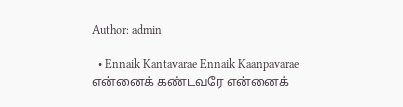Author: admin

  • Ennaik Kantavarae Ennaik Kaanpavarae என்னைக் கண்டவரே என்னைக்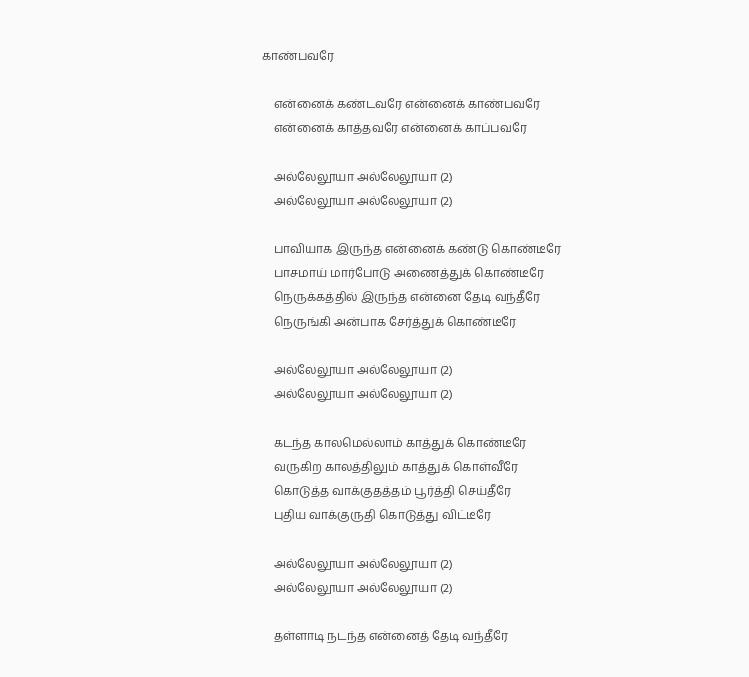காண்பவரே

    என்னைக் கண்டவரே என்னைக் காண்பவரே
    என்னைக் காத்தவரே என்னைக் காப்பவரே

    அல்லேலூயா அல்லேலூயா (2)
    அல்லேலூயா அல்லேலூயா (2)

    பாவியாக இருந்த என்னைக் கண்டு கொண்டீரே
    பாசமாய் மார்போடு அணைத்துக் கொண்டீரே
    நெருக்கத்தில் இருந்த என்னை தேடி வந்தீரே
    நெருங்கி அன்பாக சேர்த்துக் கொண்டீரே

    அல்லேலூயா அல்லேலூயா (2)
    அல்லேலூயா அல்லேலூயா (2)

    கடந்த காலமெல்லாம் காத்துக் கொண்டீரே
    வருகிற காலத்திலும் காத்துக் கொள்வீரே
    கொடுத்த வாக்குதத்தம் பூர்த்தி செய்தீரே
    புதிய வாக்குருதி கொடுத்து விட்டீரே

    அல்லேலூயா அல்லேலூயா (2)
    அல்லேலூயா அல்லேலூயா (2)

    தள்ளாடி நடந்த என்னைத் தேடி வந்தீரே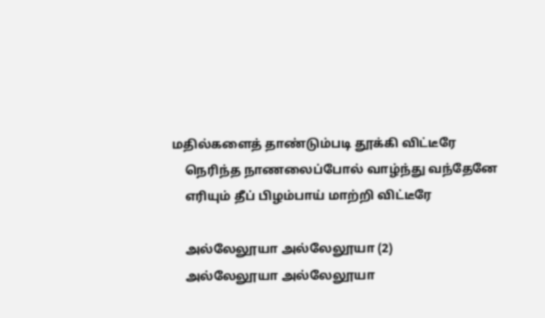மதில்களைத் தாண்டும்படி தூக்கி விட்டீரே
    நெரிந்த நாணலைப்போல் வாழ்ந்து வந்தேனே
    எரியும் தீப் பிழம்பாய் மாற்றி விட்டீரே

    அல்லேலூயா அல்லேலூயா (2)
    அல்லேலூயா அல்லேலூயா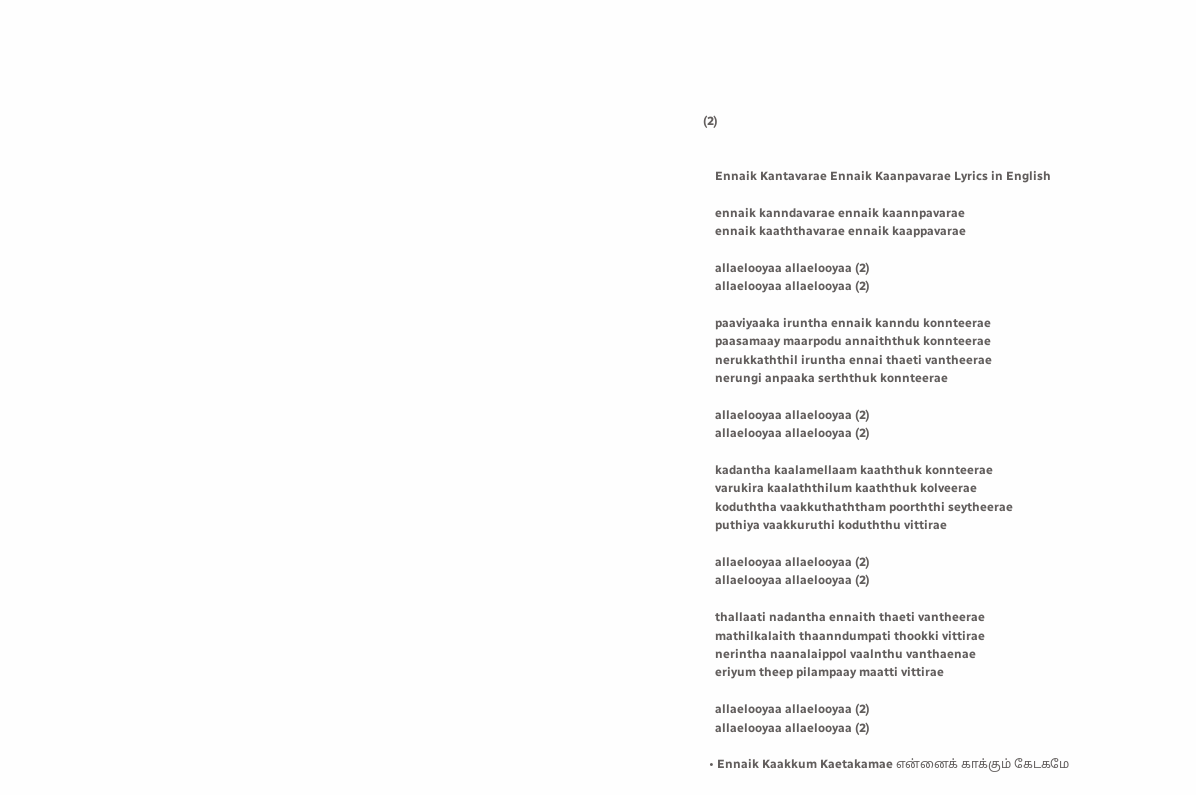(2)


    Ennaik Kantavarae Ennaik Kaanpavarae Lyrics in English

    ennaik kanndavarae ennaik kaannpavarae
    ennaik kaaththavarae ennaik kaappavarae

    allaelooyaa allaelooyaa (2)
    allaelooyaa allaelooyaa (2)

    paaviyaaka iruntha ennaik kanndu konnteerae
    paasamaay maarpodu annaiththuk konnteerae
    nerukkaththil iruntha ennai thaeti vantheerae
    nerungi anpaaka serththuk konnteerae

    allaelooyaa allaelooyaa (2)
    allaelooyaa allaelooyaa (2)

    kadantha kaalamellaam kaaththuk konnteerae
    varukira kaalaththilum kaaththuk kolveerae
    koduththa vaakkuthaththam poorththi seytheerae
    puthiya vaakkuruthi koduththu vittirae

    allaelooyaa allaelooyaa (2)
    allaelooyaa allaelooyaa (2)

    thallaati nadantha ennaith thaeti vantheerae
    mathilkalaith thaanndumpati thookki vittirae
    nerintha naanalaippol vaalnthu vanthaenae
    eriyum theep pilampaay maatti vittirae

    allaelooyaa allaelooyaa (2)
    allaelooyaa allaelooyaa (2)

  • Ennaik Kaakkum Kaetakamae என்னைக் காக்கும் கேடகமே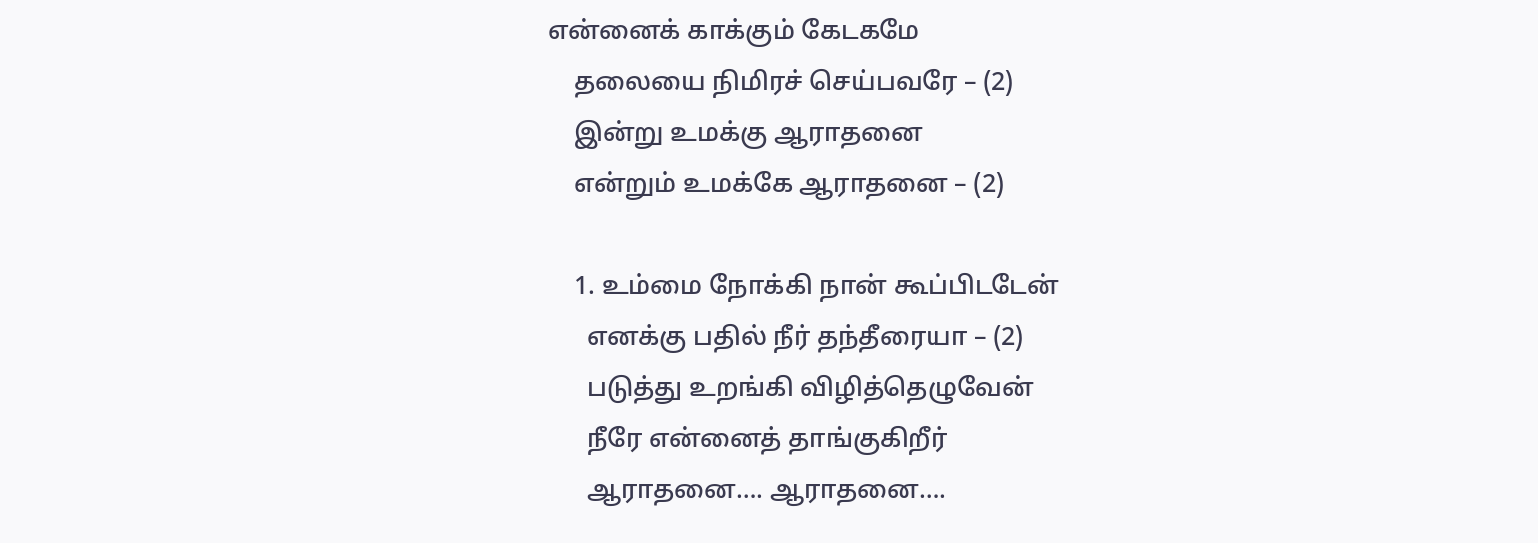என்னைக் காக்கும் கேடகமே
    தலையை நிமிரச் செய்பவரே – (2)
    இன்று உமக்கு ஆராதனை
    என்றும் உமக்கே ஆராதனை – (2)

    1. உம்மை நோக்கி நான் கூப்பிடடேன்
      எனக்கு பதில் நீர் தந்தீரையா – (2)
      படுத்து உறங்கி விழித்தெழுவேன்
      நீரே என்னைத் தாங்குகிறீர்
      ஆராதனை…. ஆராதனை….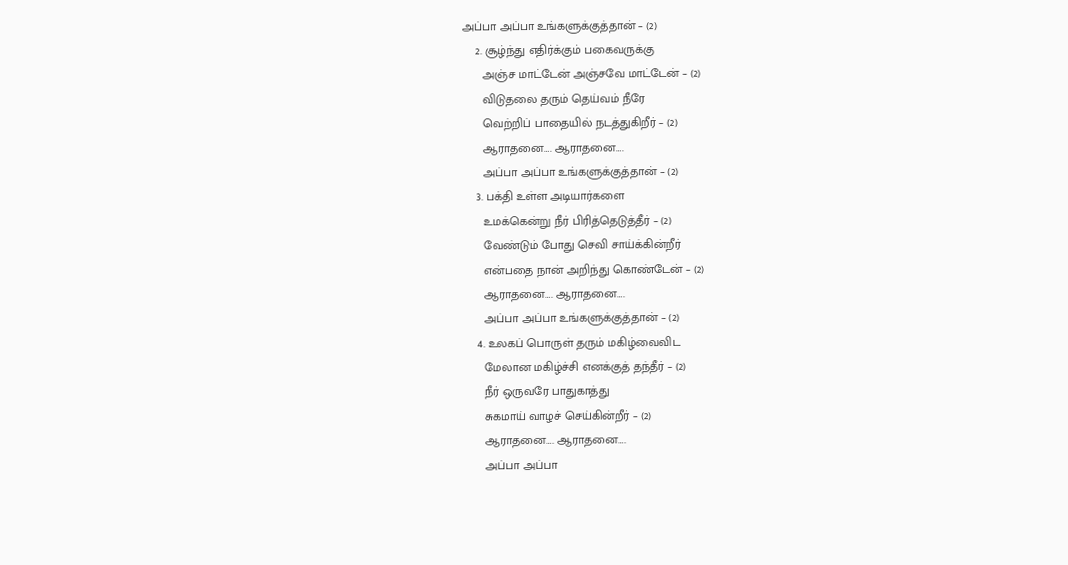அப்பா அப்பா உங்களுக்குத்தான் – (2)
    2. சூழ்ந்து எதிர்க்கும் பகைவருக்கு
      அஞ்ச மாட்டேன் அஞ்சவே மாட்டேன் – (2)
      விடுதலை தரும் தெய்வம் நீரே
      வெற்றிப் பாதையில் நடத்துகிறீர் – (2)
      ஆராதனை…. ஆராதனை….
      அப்பா அப்பா உங்களுக்குத்தான் – (2)
    3. பக்தி உள்ள அடியார்களை
      உமக்கென்று நீர் பிரித்தெடுத்தீர் – (2)
      வேண்டும் போது செவி சாய்க்கின்றீர்
      என்பதை நான் அறிந்து கொண்டேன் – (2)
      ஆராதனை…. ஆராதனை….
      அப்பா அப்பா உங்களுக்குத்தான் – (2)
    4. உலகப் பொருள் தரும் மகிழ்வைவிட
      மேலான மகிழ்ச்சி எனக்குத் தந்தீர் – (2)
      நீர் ஒருவரே பாதுகாத்து
      சுகமாய் வாழச் செய்கின்றீர் – (2)
      ஆராதனை…. ஆராதனை….
      அப்பா அப்பா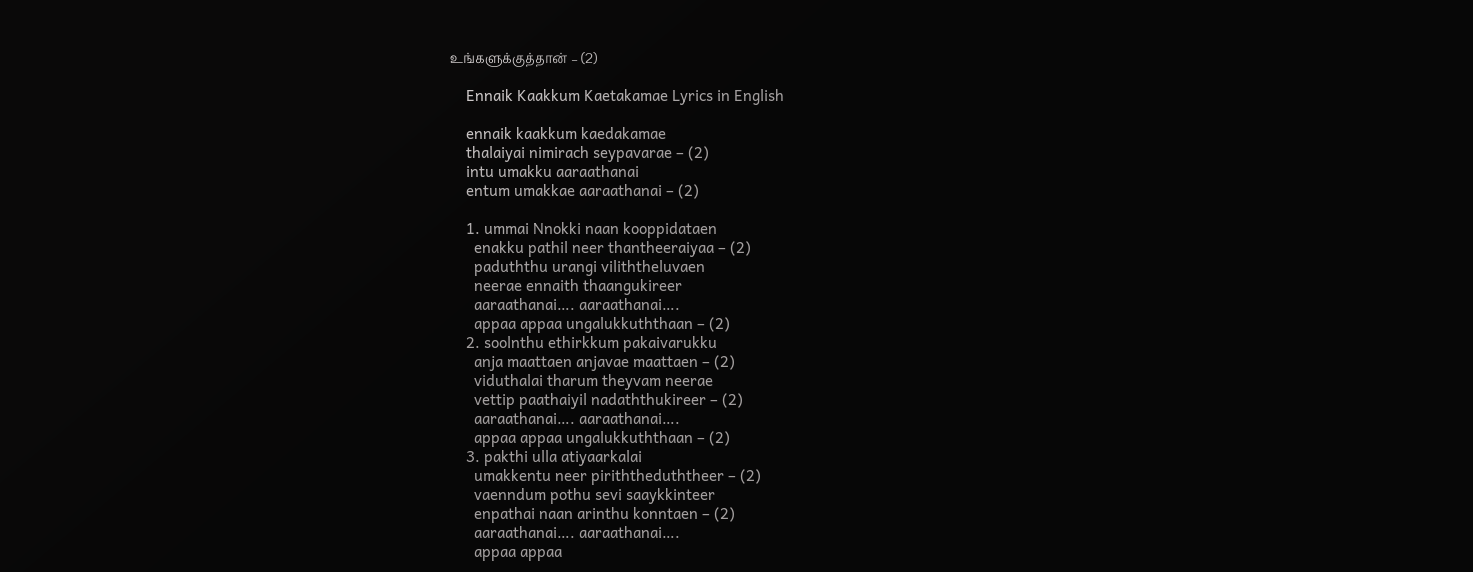உங்களுக்குத்தான் – (2)

    Ennaik Kaakkum Kaetakamae Lyrics in English

    ennaik kaakkum kaedakamae
    thalaiyai nimirach seypavarae – (2)
    intu umakku aaraathanai
    entum umakkae aaraathanai – (2)

    1. ummai Nnokki naan kooppidataen
      enakku pathil neer thantheeraiyaa – (2)
      paduththu urangi viliththeluvaen
      neerae ennaith thaangukireer
      aaraathanai…. aaraathanai….
      appaa appaa ungalukkuththaan – (2)
    2. soolnthu ethirkkum pakaivarukku
      anja maattaen anjavae maattaen – (2)
      viduthalai tharum theyvam neerae
      vettip paathaiyil nadaththukireer – (2)
      aaraathanai…. aaraathanai….
      appaa appaa ungalukkuththaan – (2)
    3. pakthi ulla atiyaarkalai
      umakkentu neer piriththeduththeer – (2)
      vaenndum pothu sevi saaykkinteer
      enpathai naan arinthu konntaen – (2)
      aaraathanai…. aaraathanai….
      appaa appaa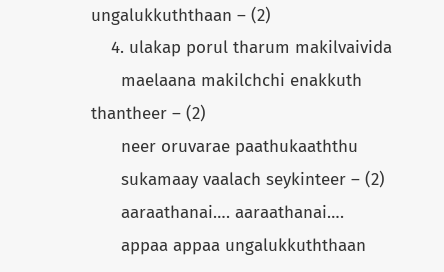ungalukkuththaan – (2)
    4. ulakap porul tharum makilvaivida
      maelaana makilchchi enakkuth thantheer – (2)
      neer oruvarae paathukaaththu
      sukamaay vaalach seykinteer – (2)
      aaraathanai…. aaraathanai….
      appaa appaa ungalukkuththaan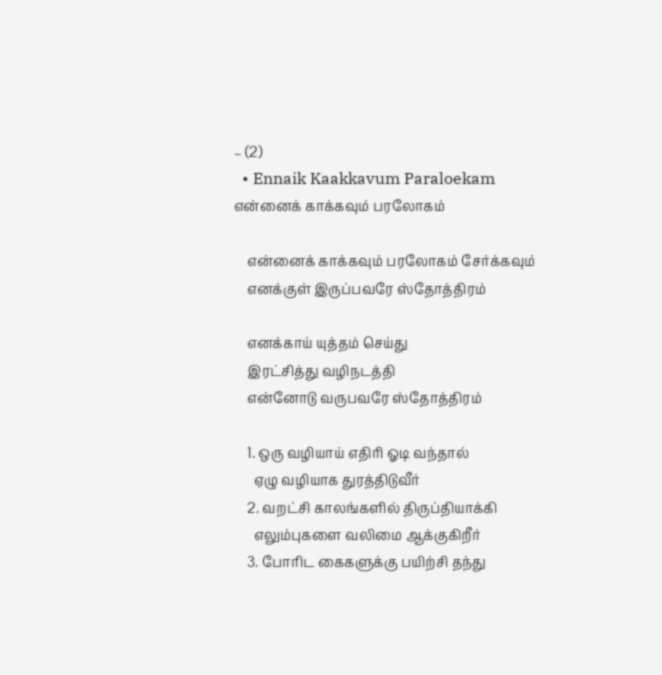– (2)
  • Ennaik Kaakkavum Paraloekam என்னைக் காக்கவும் பரலோகம்

    என்னைக் காக்கவும் பரலோகம் சேர்க்கவும்
    எனக்குள் இருப்பவரே ஸ்தோத்திரம்

    எனக்காய் யுத்தம் செய்து
    இரட்சித்து வழிநடத்தி
    என்னோடு வருபவரே ஸ்தோத்திரம்

    1. ஒரு வழியாய் எதிரி ஓடி வந்தால்
      ஏழு வழியாக துரத்திடுவீர்
    2. வறட்சி காலங்களில் திருப்தியாக்கி
      எலும்புகளை வலிமை ஆக்குகிறீர்
    3. போரிட கைகளுக்கு பயிற்சி தந்து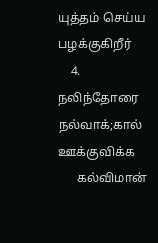யுத்தம் செய்ய பழக்குகிறீர்
    4. நலிந்தோரை நல்வாக்;கால் ஊக்குவிக்க
      கல்விமான்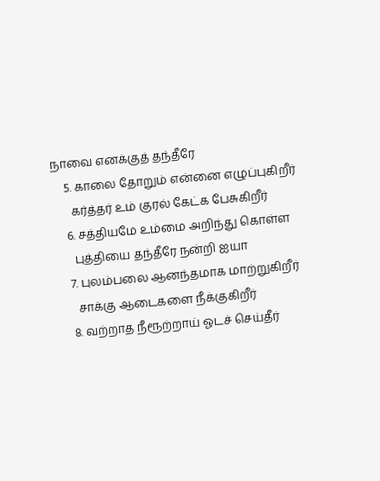நாவை எனக்குத் தந்தீரே
    5. காலை தோறும் என்னை எழுப்புகிறீர்
      கர்த்தர் உம் குரல் கேட்க பேசுகிறீர்
    6. சத்தியமே உம்மை அறிந்து கொள்ள
      புத்தியை தந்தீரே நன்றி ஐயா
    7. புலம்பலை ஆனந்தமாக மாற்றுகிறீர்
      சாக்கு ஆடைகளை நீக்குகிறீர்
    8. வற்றாத நீரூற்றாய் ஓடச் செய்தீர்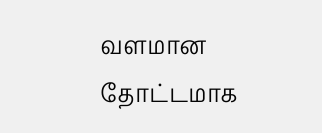வளமான தோட்டமாக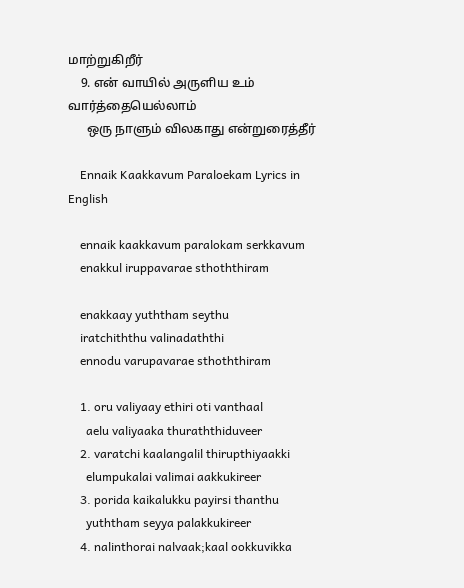மாற்றுகிறீர்
    9. என் வாயில் அருளிய உம் வார்த்தையெல்லாம்
      ஒரு நாளும் விலகாது என்றுரைத்தீர்

    Ennaik Kaakkavum Paraloekam Lyrics in English

    ennaik kaakkavum paralokam serkkavum
    enakkul iruppavarae sthoththiram

    enakkaay yuththam seythu
    iratchiththu valinadaththi
    ennodu varupavarae sthoththiram

    1. oru valiyaay ethiri oti vanthaal
      aelu valiyaaka thuraththiduveer
    2. varatchi kaalangalil thirupthiyaakki
      elumpukalai valimai aakkukireer
    3. porida kaikalukku payirsi thanthu
      yuththam seyya palakkukireer
    4. nalinthorai nalvaak;kaal ookkuvikka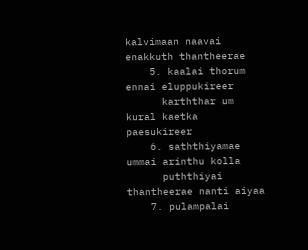kalvimaan naavai enakkuth thantheerae
    5. kaalai thorum ennai eluppukireer
      karththar um kural kaetka paesukireer
    6. saththiyamae ummai arinthu kolla
      puththiyai thantheerae nanti aiyaa
    7. pulampalai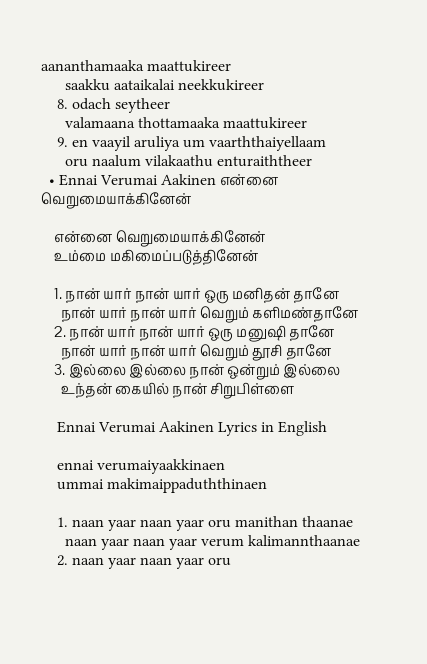aananthamaaka maattukireer
      saakku aataikalai neekkukireer
    8. odach seytheer
      valamaana thottamaaka maattukireer
    9. en vaayil aruliya um vaarththaiyellaam
      oru naalum vilakaathu enturaiththeer
  • Ennai Verumai Aakinen என்னை வெறுமையாக்கினேன்

    என்னை வெறுமையாக்கினேன்
    உம்மை மகிமைப்படுத்தினேன்

    1. நான் யார் நான் யார் ஒரு மனிதன் தானே
      நான் யார் நான் யார் வெறும் களிமண்தானே
    2. நான் யார் நான் யார் ஒரு மனுஷி தானே
      நான் யார் நான் யார் வெறும் தூசி தானே
    3. இல்லை இல்லை நான் ஒன்றும் இல்லை
      உந்தன் கையில் நான் சிறுபிள்ளை

    Ennai Verumai Aakinen Lyrics in English

    ennai verumaiyaakkinaen
    ummai makimaippaduththinaen

    1. naan yaar naan yaar oru manithan thaanae
      naan yaar naan yaar verum kalimannthaanae
    2. naan yaar naan yaar oru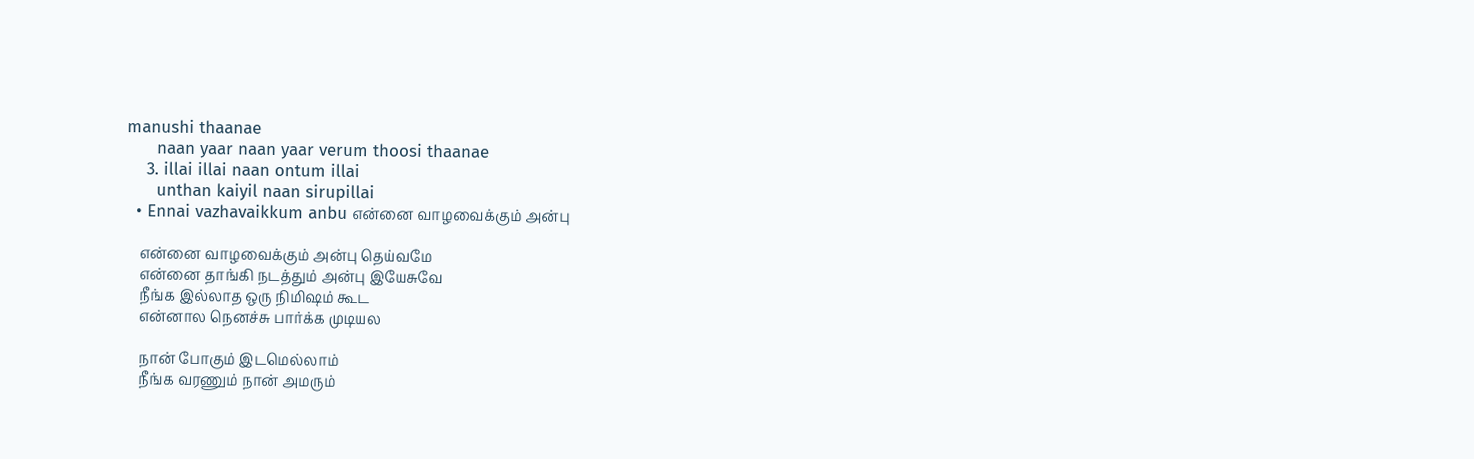manushi thaanae
      naan yaar naan yaar verum thoosi thaanae
    3. illai illai naan ontum illai
      unthan kaiyil naan sirupillai
  • Ennai vazhavaikkum anbu என்னை வாழவைக்கும் அன்பு

    என்னை வாழவைக்கும் அன்பு தெய்வமே
    என்னை தாங்கி நடத்தும் அன்பு இயேசுவே
    நீங்க இல்லாத ஒரு நிமிஷம் கூட
    என்னால நெனச்சு பார்க்க முடியல

    நான் போகும் இடமெல்லாம்
    நீங்க வரணும் நான் அமரும்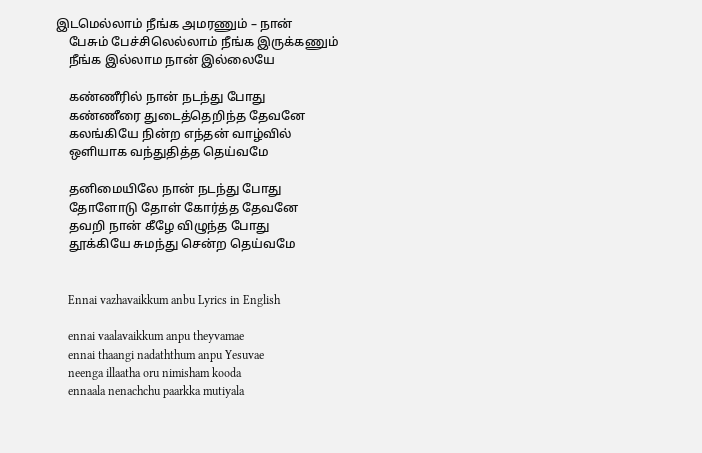இடமெல்லாம் நீங்க அமரணும் – நான்
    பேசும் பேச்சிலெல்லாம் நீங்க இருக்கணும்
    நீங்க இல்லாம நான் இல்லையே

    கண்ணீரில் நான் நடந்து போது
    கண்ணீரை துடைத்தெறிந்த தேவனே
    கலங்கியே நின்ற எந்தன் வாழ்வில்
    ஒளியாக வந்துதித்த தெய்வமே

    தனிமையிலே நான் நடந்து போது
    தோளோடு தோள் கோர்த்த தேவனே
    தவறி நான் கீழே விழுந்த போது
    தூக்கியே சுமந்து சென்ற தெய்வமே


    Ennai vazhavaikkum anbu Lyrics in English

    ennai vaalavaikkum anpu theyvamae
    ennai thaangi nadaththum anpu Yesuvae
    neenga illaatha oru nimisham kooda
    ennaala nenachchu paarkka mutiyala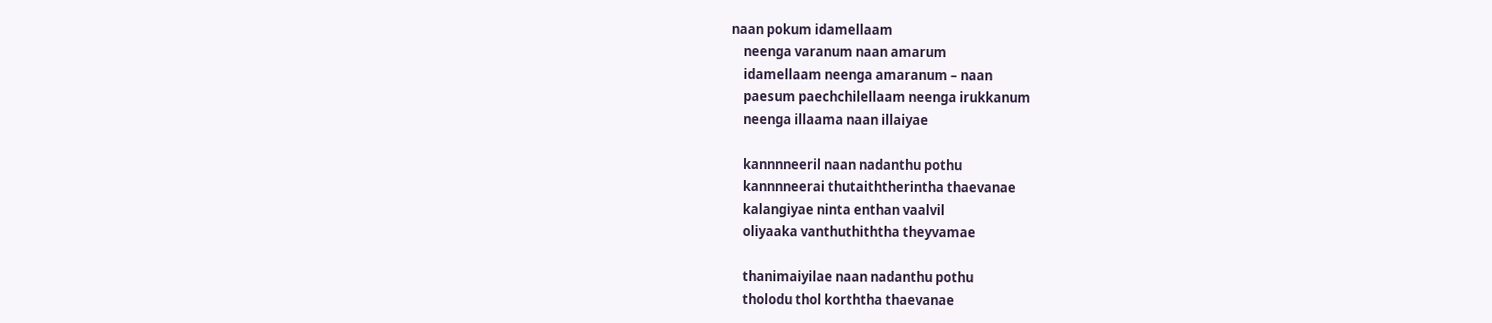naan pokum idamellaam
    neenga varanum naan amarum
    idamellaam neenga amaranum – naan
    paesum paechchilellaam neenga irukkanum
    neenga illaama naan illaiyae

    kannnneeril naan nadanthu pothu
    kannnneerai thutaiththerintha thaevanae
    kalangiyae ninta enthan vaalvil
    oliyaaka vanthuthiththa theyvamae

    thanimaiyilae naan nadanthu pothu
    tholodu thol korththa thaevanae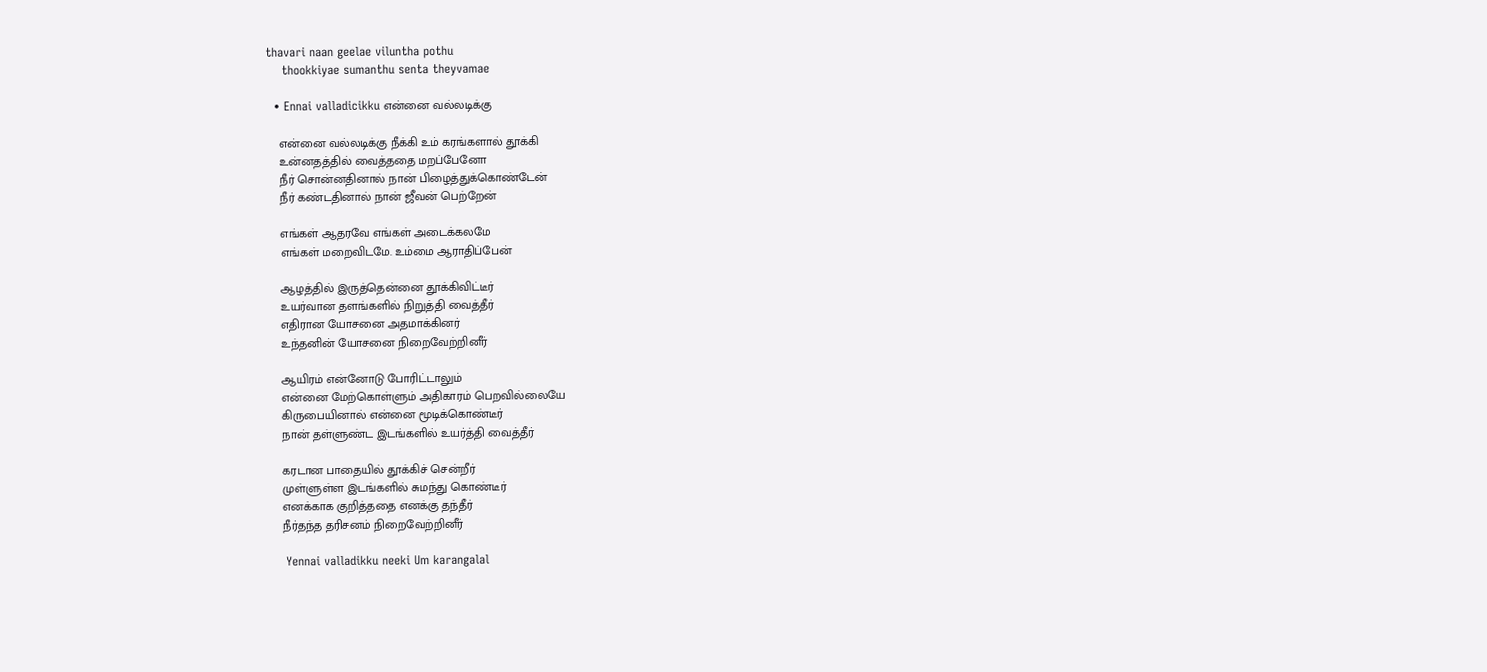thavari naan geelae viluntha pothu
    thookkiyae sumanthu senta theyvamae

  • Ennai valladicikku என்னை வல்லடிக்கு

    என்னை வல்லடிக்கு நீக்கி உம் கரங்களால் தூக்கி
    உன்னதத்தில் வைத்ததை மறப்பேனோ
    நீர் சொன்னதினால் நான் பிழைத்துக்கொண்டேன்
    நீர் கண்டதினால் நான் ஜீவன் பெற்றேன்

    எங்கள் ஆதரவே எங்கள் அடைக்கலமே
    எங்கள் மறைவிடமே. உம்மை ஆராதிப்பேன்

    ஆழத்தில் இருத்தென்னை தூக்கிவிட்டீர்
    உயர்வான தளங்களில் நிறுத்தி வைத்தீர்
    எதிரான யோசனை அதமாக்கினர்
    உந்தனின் யோசனை நிறைவேற்றினீர்

    ஆயிரம் என்னோடு போரிட்டாலும்
    என்னை மேற்கொள்ளும் அதிகாரம் பெறவில்லையே
    கிருபையினால் என்னை மூடிக்கொண்டீர்
    நான் தள்ளுண்ட இடங்களில் உயர்த்தி வைத்தீர்

    கரடான பாதையில் தூக்கிச் சென்றீர்
    முள்ளுள்ள இடங்களில் சுமந்து கொண்டீர்
    எனக்காக குறித்ததை எனக்கு தந்தீர்
    நீர்தந்த தரிசனம் நிறைவேற்றினீர்

    Yennai valladikku neeki Um karangalal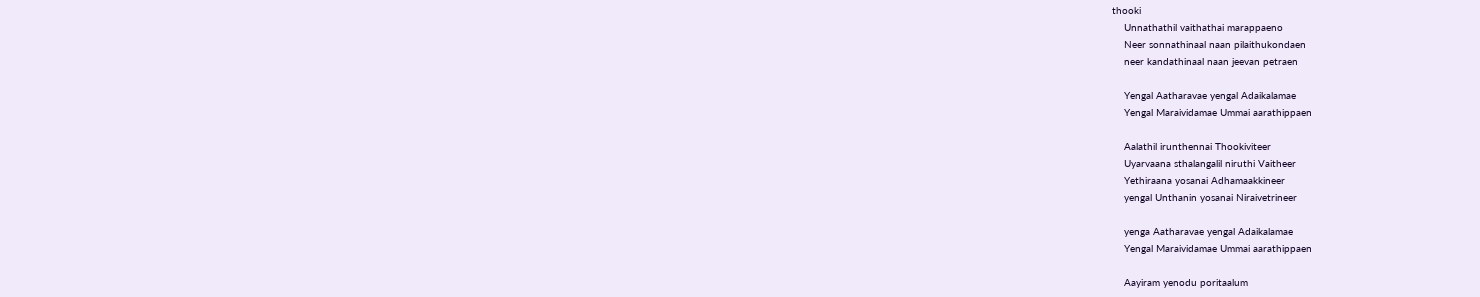thooki
    Unnathathil vaithathai marappaeno
    Neer sonnathinaal naan pilaithukondaen
    neer kandathinaal naan jeevan petraen

    Yengal Aatharavae yengal Adaikalamae
    Yengal Maraividamae Ummai aarathippaen

    Aalathil irunthennai Thookiviteer
    Uyarvaana sthalangalil niruthi Vaitheer
    Yethiraana yosanai Adhamaakkineer
    yengal Unthanin yosanai Niraivetrineer

    yenga Aatharavae yengal Adaikalamae
    Yengal Maraividamae Ummai aarathippaen

    Aayiram yenodu poritaalum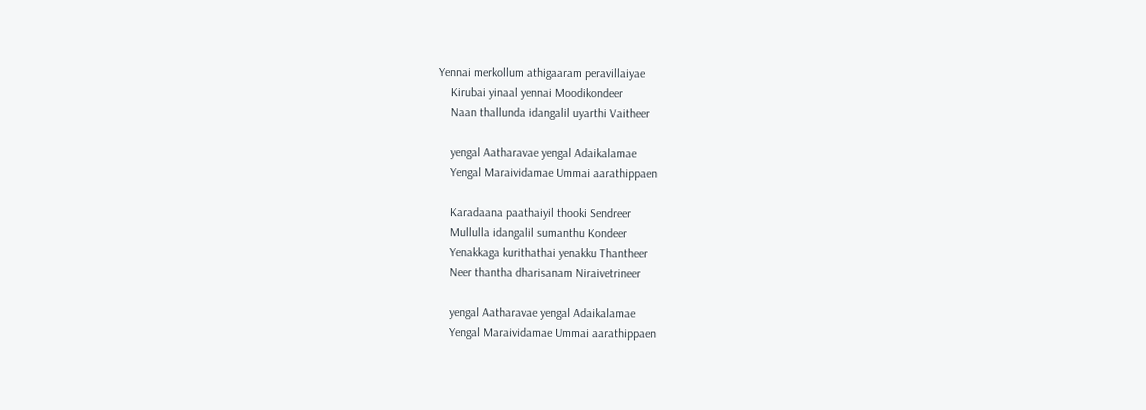Yennai merkollum athigaaram peravillaiyae
    Kirubai yinaal yennai Moodikondeer
    Naan thallunda idangalil uyarthi Vaitheer

    yengal Aatharavae yengal Adaikalamae
    Yengal Maraividamae Ummai aarathippaen

    Karadaana paathaiyil thooki Sendreer
    Mullulla idangalil sumanthu Kondeer
    Yenakkaga kurithathai yenakku Thantheer
    Neer thantha dharisanam Niraivetrineer

    yengal Aatharavae yengal Adaikalamae
    Yengal Maraividamae Ummai aarathippaen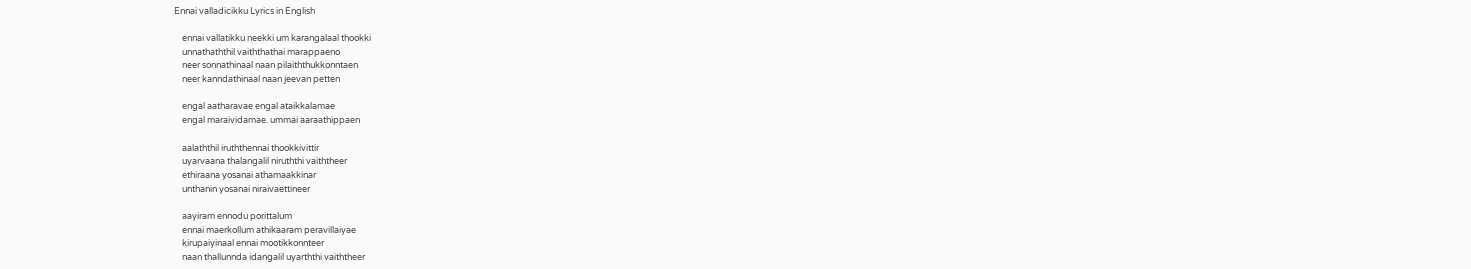Ennai valladicikku Lyrics in English

    ennai vallatikku neekki um karangalaal thookki
    unnathaththil vaiththathai marappaeno
    neer sonnathinaal naan pilaiththukkonntaen
    neer kanndathinaal naan jeevan petten

    engal aatharavae engal ataikkalamae
    engal maraividamae. ummai aaraathippaen

    aalaththil iruththennai thookkivittir
    uyarvaana thalangalil niruththi vaiththeer
    ethiraana yosanai athamaakkinar
    unthanin yosanai niraivaettineer

    aayiram ennodu porittalum
    ennai maerkollum athikaaram peravillaiyae
    kirupaiyinaal ennai mootikkonnteer
    naan thallunnda idangalil uyarththi vaiththeer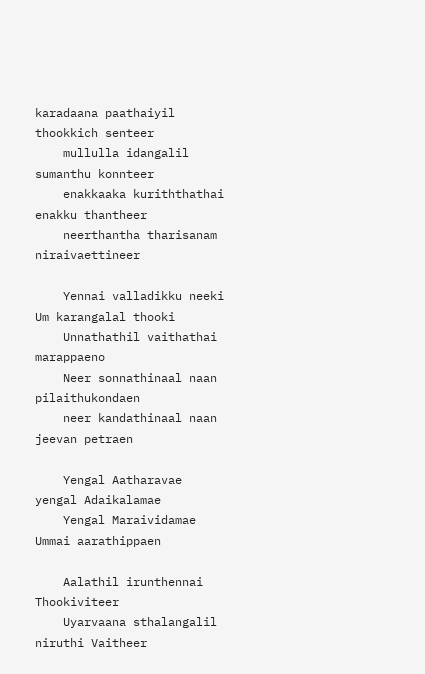karadaana paathaiyil thookkich senteer
    mullulla idangalil sumanthu konnteer
    enakkaaka kuriththathai enakku thantheer
    neerthantha tharisanam niraivaettineer

    Yennai valladikku neeki Um karangalal thooki
    Unnathathil vaithathai marappaeno
    Neer sonnathinaal naan pilaithukondaen
    neer kandathinaal naan jeevan petraen

    Yengal Aatharavae yengal Adaikalamae
    Yengal Maraividamae Ummai aarathippaen

    Aalathil irunthennai Thookiviteer
    Uyarvaana sthalangalil niruthi Vaitheer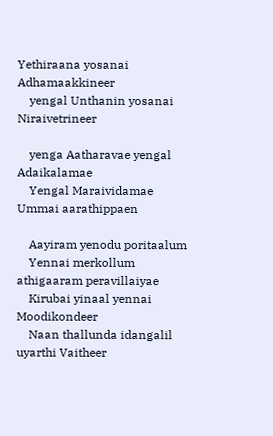Yethiraana yosanai Adhamaakkineer
    yengal Unthanin yosanai Niraivetrineer

    yenga Aatharavae yengal Adaikalamae
    Yengal Maraividamae Ummai aarathippaen

    Aayiram yenodu poritaalum
    Yennai merkollum athigaaram peravillaiyae
    Kirubai yinaal yennai Moodikondeer
    Naan thallunda idangalil uyarthi Vaitheer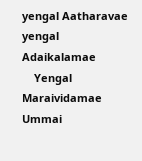yengal Aatharavae yengal Adaikalamae
    Yengal Maraividamae Ummai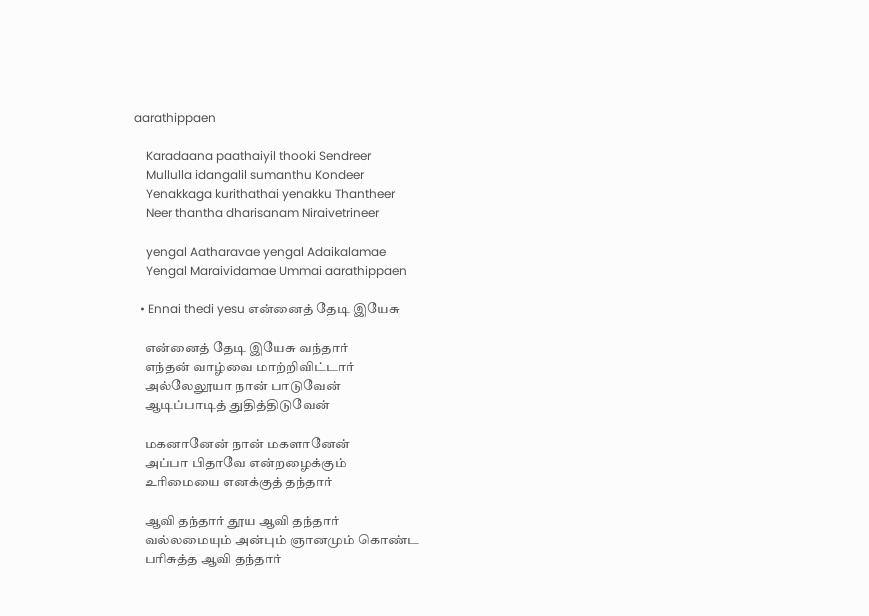aarathippaen

    Karadaana paathaiyil thooki Sendreer
    Mullulla idangalil sumanthu Kondeer
    Yenakkaga kurithathai yenakku Thantheer
    Neer thantha dharisanam Niraivetrineer

    yengal Aatharavae yengal Adaikalamae
    Yengal Maraividamae Ummai aarathippaen

  • Ennai thedi yesu என்னைத் தேடி இயேசு

    என்னைத் தேடி இயேசு வந்தார்
    எந்தன் வாழ்வை மாற்றிவிட்டார்
    அல்லேலூயா நான் பாடுவேன்
    ஆடிப்பாடித் துதித்திடுவேன்

    மகனானேன் நான் மகளானேன்
    அப்பா பிதாவே என்றழைக்கும்
    உரிமையை எனக்குத் தந்தார்

    ஆவி தந்தார் தூய ஆவி தந்தார்
    வல்லமையும் அன்பும் ஞானமும் கொண்ட
    பரிசுத்த ஆவி தந்தார்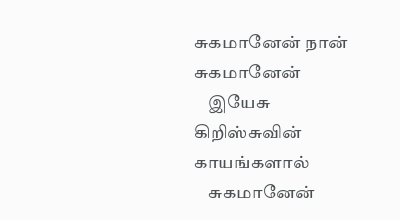சுகமானேன் நான் சுகமானேன்
    இயேசு கிறிஸ்சுவின் காயங்களால்
    சுகமானேன்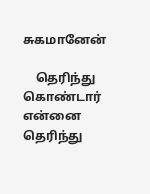சுகமானேன்

    தெரிந்து கொண்டார் என்னை தெரிந்து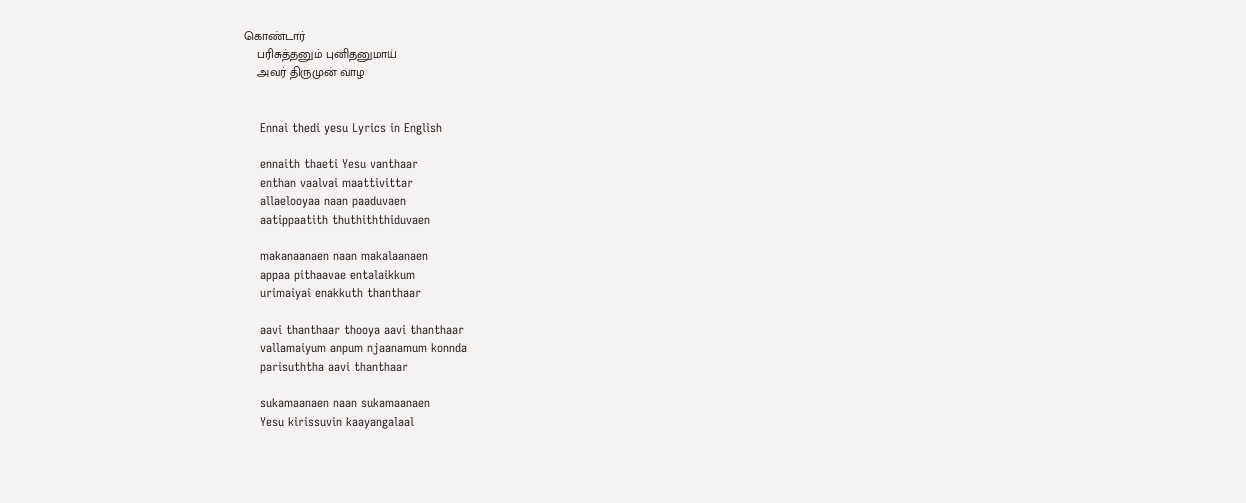கொண்டார்
    பரிசுத்தனும் புனிதனுமாய்
    அவர் திருமுன் வாழ


    Ennai thedi yesu Lyrics in English

    ennaith thaeti Yesu vanthaar
    enthan vaalvai maattivittar
    allaelooyaa naan paaduvaen
    aatippaatith thuthiththiduvaen

    makanaanaen naan makalaanaen
    appaa pithaavae entalaikkum
    urimaiyai enakkuth thanthaar

    aavi thanthaar thooya aavi thanthaar
    vallamaiyum anpum njaanamum konnda
    parisuththa aavi thanthaar

    sukamaanaen naan sukamaanaen
    Yesu kirissuvin kaayangalaal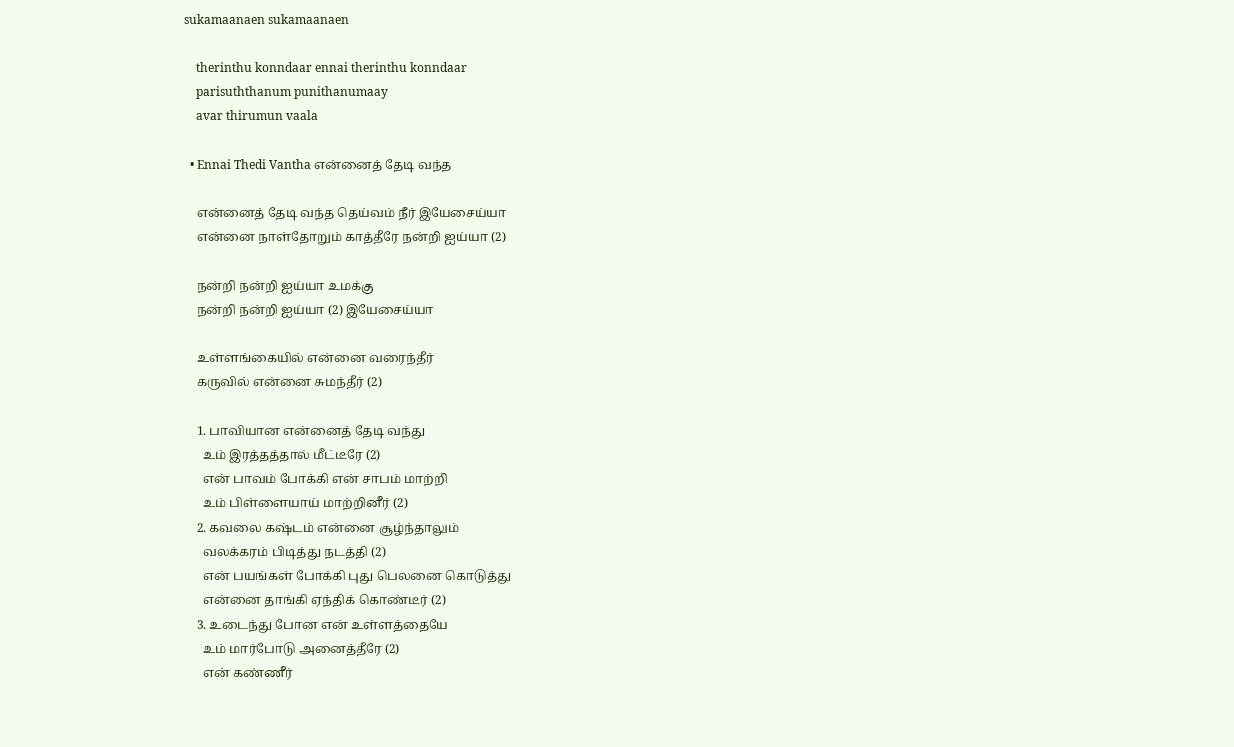sukamaanaen sukamaanaen

    therinthu konndaar ennai therinthu konndaar
    parisuththanum punithanumaay
    avar thirumun vaala

  • Ennai Thedi Vantha என்னைத் தேடி வந்த

    என்னைத் தேடி வந்த தெய்வம் நீர் இயேசைய்யா
    என்னை நாள்தோறும் காத்தீரே நன்றி ஐய்யா (2)

    நன்றி நன்றி ஐய்யா உமக்கு
    நன்றி நன்றி ஐய்யா (2) இயேசைய்யா

    உள்ளங்கையில் என்னை வரைந்தீர்
    கருவில் என்னை சுமந்தீர் (2)

    1. பாவியான என்னைத் தேடி வந்து
      உம் இரத்தத்தால் மீட்டீரே (2)
      என் பாவம் போக்கி என் சாபம் மாற்றி
      உம் பிள்ளையாய் மாற்றினீர் (2)
    2. கவலை கஷ்டம் என்னை சூழ்ந்தாலும்
      வலக்கரம் பிடித்து நடத்தி (2)
      என் பயங்கள் போக்கி புது பெலனை கொடுத்து
      என்னை தாங்கி ஏந்திக் கொண்டீர் (2)
    3. உடைந்து போன என் உள்ளத்தையே
      உம் மார்போடு அனைத்தீரே (2)
      என் கண்ணீர்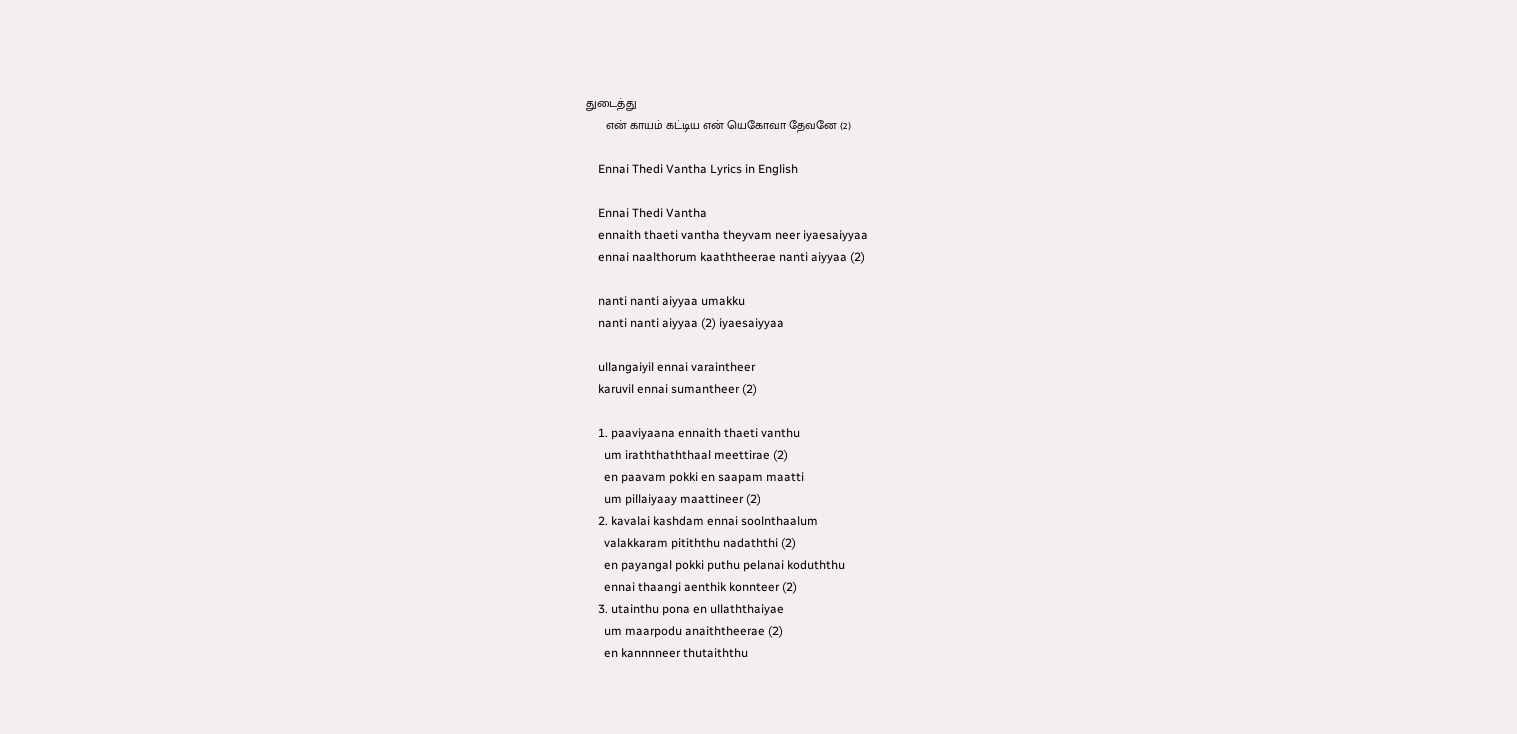துடைத்து
      என் காயம் கட்டிய என் யெகோவா தேவனே (2)

    Ennai Thedi Vantha Lyrics in English

    Ennai Thedi Vantha
    ennaith thaeti vantha theyvam neer iyaesaiyyaa
    ennai naalthorum kaaththeerae nanti aiyyaa (2)

    nanti nanti aiyyaa umakku
    nanti nanti aiyyaa (2) iyaesaiyyaa

    ullangaiyil ennai varaintheer
    karuvil ennai sumantheer (2)

    1. paaviyaana ennaith thaeti vanthu
      um iraththaththaal meettirae (2)
      en paavam pokki en saapam maatti
      um pillaiyaay maattineer (2)
    2. kavalai kashdam ennai soolnthaalum
      valakkaram pitiththu nadaththi (2)
      en payangal pokki puthu pelanai koduththu
      ennai thaangi aenthik konnteer (2)
    3. utainthu pona en ullaththaiyae
      um maarpodu anaiththeerae (2)
      en kannnneer thutaiththu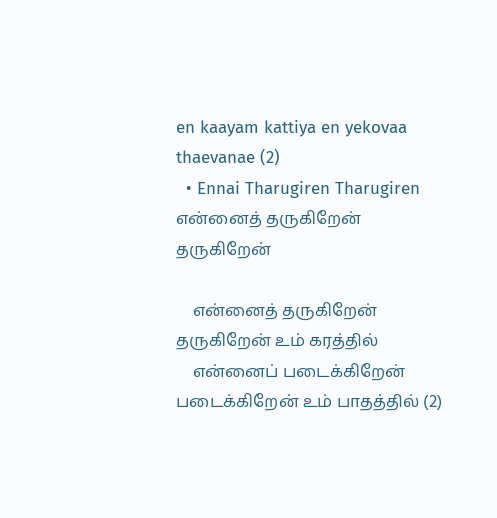en kaayam kattiya en yekovaa thaevanae (2)
  • Ennai Tharugiren Tharugiren என்னைத் தருகிறேன் தருகிறேன்

    என்னைத் தருகிறேன் தருகிறேன் உம் கரத்தில்
    என்னைப் படைக்கிறேன் படைக்கிறேன் உம் பாதத்தில் (2)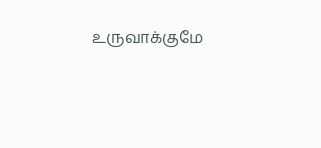உருவாக்குமே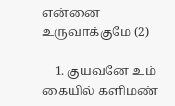என்னை உருவாக்குமே (2)

    1. குயவனே உம் கையில் களிமண்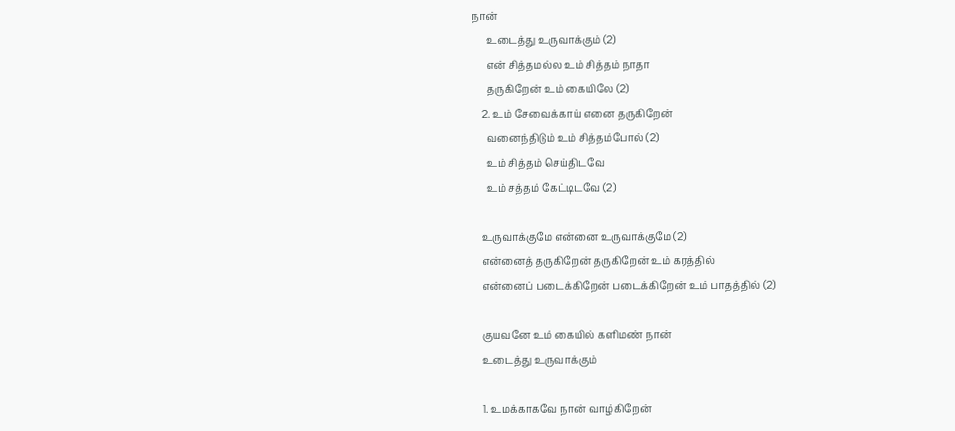நான்
      உடைத்து உருவாக்கும் (2)
      என் சித்தமல்ல உம் சித்தம் நாதா
      தருகிறேன் உம் கையிலே (2)
    2. உம் சேவைக்காய் எனை தருகிறேன்
      வனைந்திடும் உம் சித்தம்போல் (2)
      உம் சித்தம் செய்திடவே
      உம் சத்தம் கேட்டிடவே (2)

    உருவாக்குமே என்னை உருவாக்குமே (2)
    என்னைத் தருகிறேன் தருகிறேன் உம் கரத்தில்
    என்னைப் படைக்கிறேன் படைக்கிறேன் உம் பாதத்தில் (2)

    குயவனே உம் கையில் களிமண் நான்
    உடைத்து உருவாக்கும்

    1. உமக்காகவே நான் வாழ்கிறேன்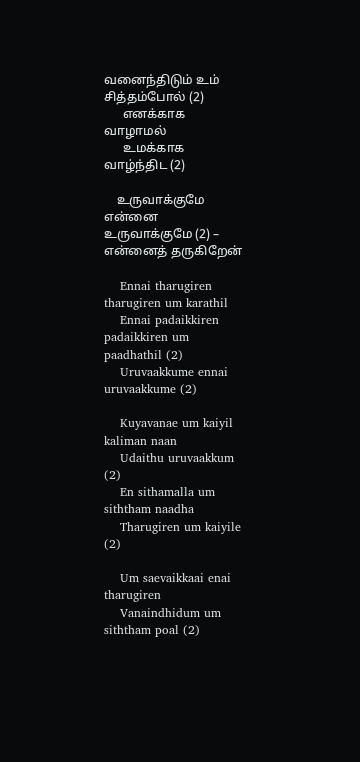வனைந்திடும் உம் சித்தம்போல் (2)
      எனக்காக வாழாமல்
      உமக்காக வாழ்ந்திட (2)

    உருவாக்குமே என்னை உருவாக்குமே (2) – என்னைத் தருகிறேன்

    Ennai tharugiren tharugiren um karathil
    Ennai padaikkiren padaikkiren um paadhathil (2)
    Uruvaakkume ennai uruvaakkume (2)

    Kuyavanae um kaiyil kaliman naan
    Udaithu uruvaakkum (2)
    En sithamalla um siththam naadha
    Tharugiren um kaiyile (2)

    Um saevaikkaai enai tharugiren
    Vanaindhidum um siththam poal (2)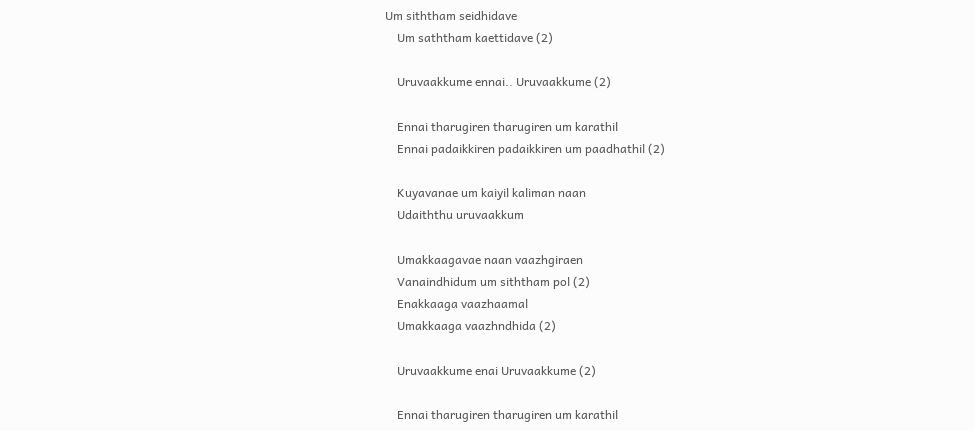Um siththam seidhidave
    Um saththam kaettidave (2)

    Uruvaakkume ennai.. Uruvaakkume (2)

    Ennai tharugiren tharugiren um karathil
    Ennai padaikkiren padaikkiren um paadhathil (2)

    Kuyavanae um kaiyil kaliman naan
    Udaiththu uruvaakkum

    Umakkaagavae naan vaazhgiraen
    Vanaindhidum um siththam pol (2)
    Enakkaaga vaazhaamal
    Umakkaaga vaazhndhida (2)

    Uruvaakkume enai Uruvaakkume (2)

    Ennai tharugiren tharugiren um karathil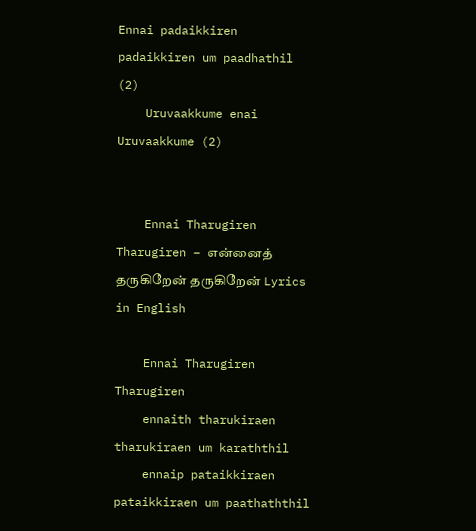Ennai padaikkiren padaikkiren um paadhathil (2)
    Uruvaakkume enai Uruvaakkume (2)


    Ennai Tharugiren Tharugiren – என்னைத் தருகிறேன் தருகிறேன் Lyrics in English

    Ennai Tharugiren Tharugiren
    ennaith tharukiraen tharukiraen um karaththil
    ennaip pataikkiraen pataikkiraen um paathaththil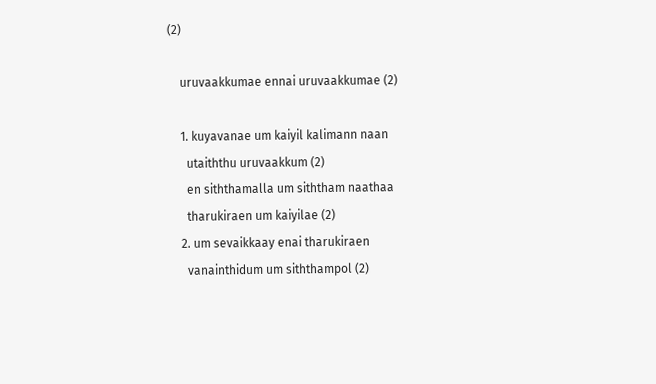(2)

    uruvaakkumae ennai uruvaakkumae (2)

    1. kuyavanae um kaiyil kalimann naan
      utaiththu uruvaakkum (2)
      en siththamalla um siththam naathaa
      tharukiraen um kaiyilae (2)
    2. um sevaikkaay enai tharukiraen
      vanainthidum um siththampol (2)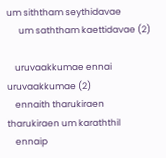um siththam seythidavae
      um saththam kaettidavae (2)

    uruvaakkumae ennai uruvaakkumae (2)
    ennaith tharukiraen tharukiraen um karaththil
    ennaip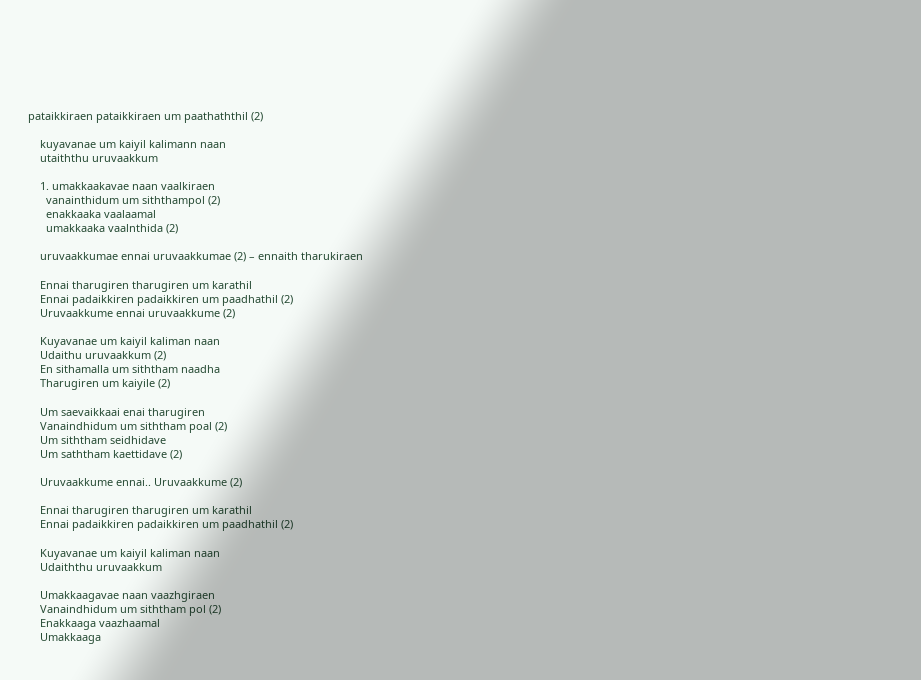pataikkiraen pataikkiraen um paathaththil (2)

    kuyavanae um kaiyil kalimann naan
    utaiththu uruvaakkum

    1. umakkaakavae naan vaalkiraen
      vanainthidum um siththampol (2)
      enakkaaka vaalaamal
      umakkaaka vaalnthida (2)

    uruvaakkumae ennai uruvaakkumae (2) – ennaith tharukiraen

    Ennai tharugiren tharugiren um karathil
    Ennai padaikkiren padaikkiren um paadhathil (2)
    Uruvaakkume ennai uruvaakkume (2)

    Kuyavanae um kaiyil kaliman naan
    Udaithu uruvaakkum (2)
    En sithamalla um siththam naadha
    Tharugiren um kaiyile (2)

    Um saevaikkaai enai tharugiren
    Vanaindhidum um siththam poal (2)
    Um siththam seidhidave
    Um saththam kaettidave (2)

    Uruvaakkume ennai.. Uruvaakkume (2)

    Ennai tharugiren tharugiren um karathil
    Ennai padaikkiren padaikkiren um paadhathil (2)

    Kuyavanae um kaiyil kaliman naan
    Udaiththu uruvaakkum

    Umakkaagavae naan vaazhgiraen
    Vanaindhidum um siththam pol (2)
    Enakkaaga vaazhaamal
    Umakkaaga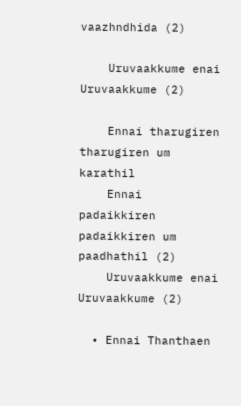vaazhndhida (2)

    Uruvaakkume enai Uruvaakkume (2)

    Ennai tharugiren tharugiren um karathil
    Ennai padaikkiren padaikkiren um paadhathil (2)
    Uruvaakkume enai Uruvaakkume (2)

  • Ennai Thanthaen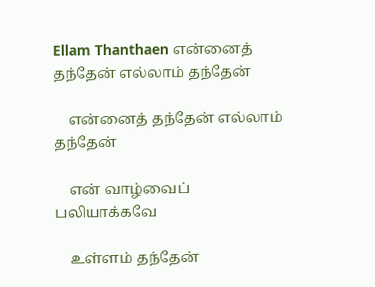Ellam Thanthaen என்னைத் தந்தேன் எல்லாம் தந்தேன்

    என்னைத் தந்தேன் எல்லாம் தந்தேன்

    என் வாழ்வைப் பலியாக்கவே

    உள்ளம் தந்தேன்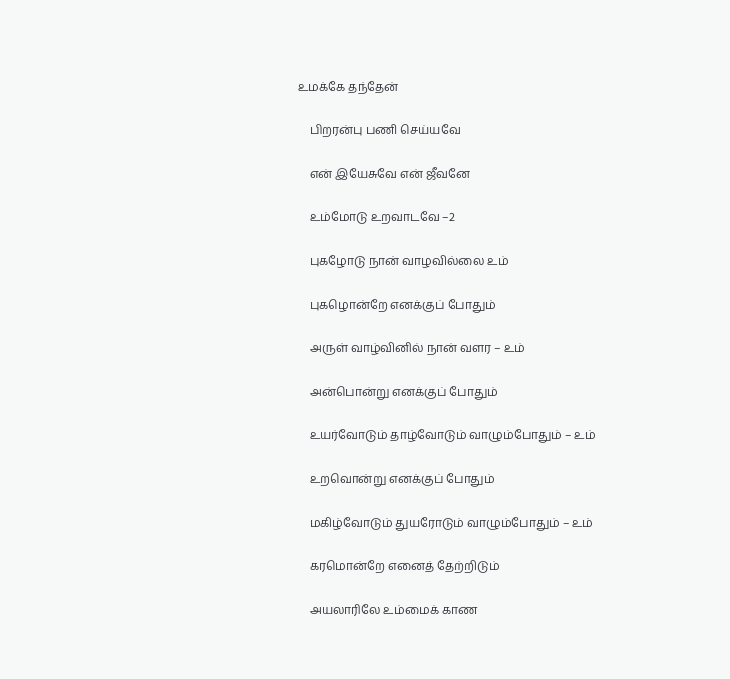உமக்கே தந்தேன்

    பிறரன்பு பணி செய்யவே

    என் இயேசுவே என் ஜீவனே

    உம்மோடு உறவாடவே –2

    புகழோடு நான் வாழவில்லை உம்

    புகழொன்றே எனக்குப் போதும்

    அருள் வாழ்வினில் நான் வளர – உம்

    அன்பொன்று எனக்குப் போதும்

    உயர்வோடும் தாழ்வோடும் வாழும்போதும் – உம்

    உறவொன்று எனக்குப் போதும்

    மகிழ்வோடும் துயரோடும் வாழும்போதும் – உம்

    கரமொன்றே எனைத் தேற்றிடும்

    அயலாரிலே உம்மைக் காண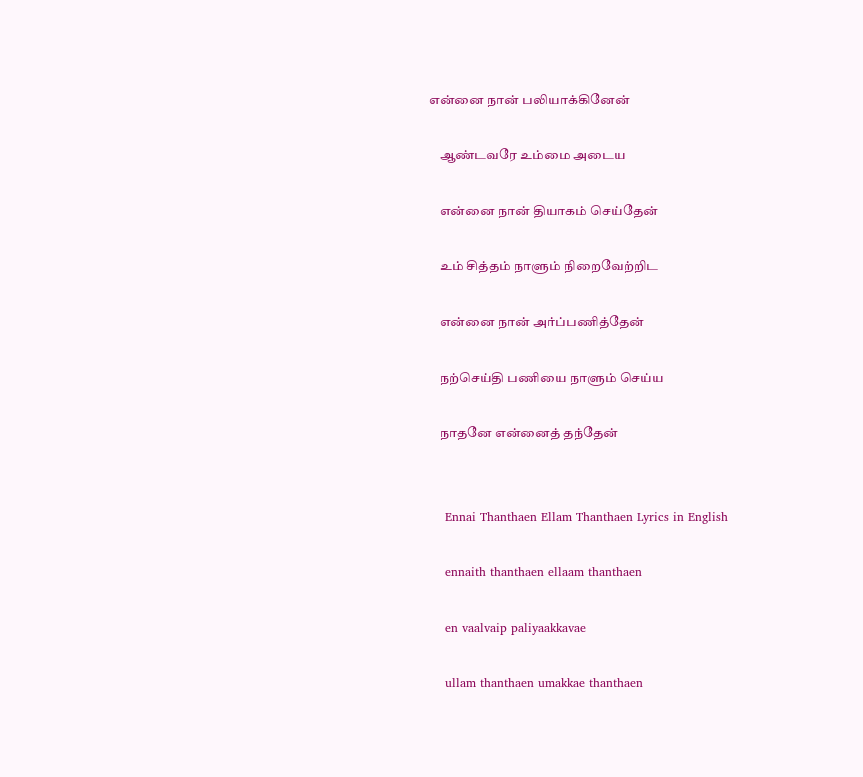என்னை நான் பலியாக்கினேன்

    ஆண்டவரே உம்மை அடைய

    என்னை நான் தியாகம் செய்தேன்

    உம் சித்தம் நாளும் நிறைவேற்றிட

    என்னை நான் அர்ப்பணித்தேன்

    நற்செய்தி பணியை நாளும் செய்ய

    நாதனே என்னைத் தந்தேன்


    Ennai Thanthaen Ellam Thanthaen Lyrics in English

    ennaith thanthaen ellaam thanthaen

    en vaalvaip paliyaakkavae

    ullam thanthaen umakkae thanthaen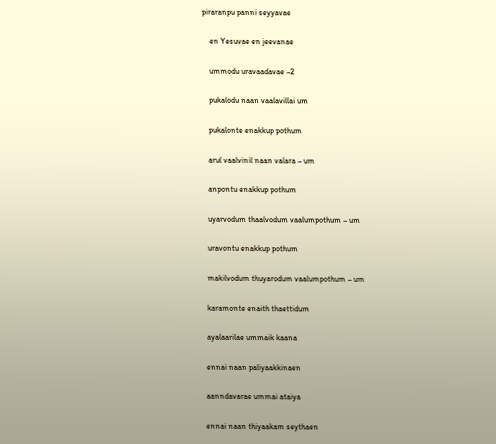piraranpu panni seyyavae

    en Yesuvae en jeevanae

    ummodu uravaadavae –2

    pukalodu naan vaalavillai um

    pukalonte enakkup pothum

    arul vaalvinil naan valara – um

    anpontu enakkup pothum

    uyarvodum thaalvodum vaalumpothum – um

    uravontu enakkup pothum

    makilvodum thuyarodum vaalumpothum – um

    karamonte enaith thaettidum

    ayalaarilae ummaik kaana

    ennai naan paliyaakkinaen

    aanndavarae ummai ataiya

    ennai naan thiyaakam seythaen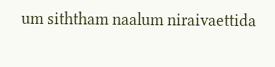um siththam naalum niraivaettida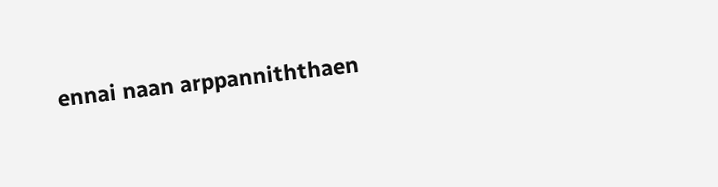ennai naan arppanniththaen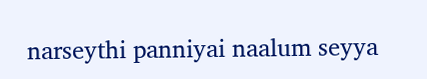narseythi panniyai naalum seyya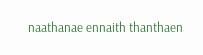naathanae ennaith thanthaen